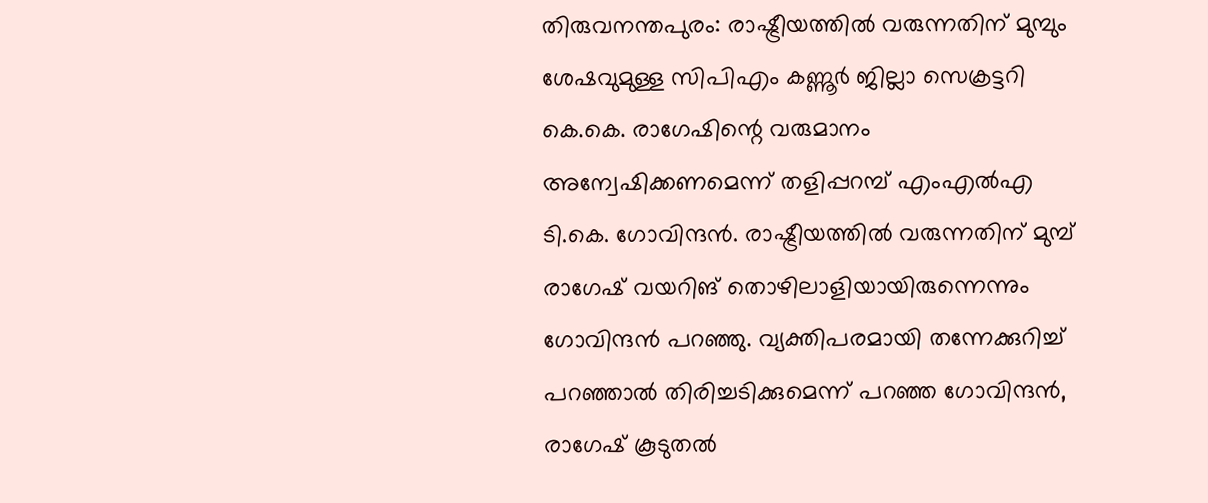തിരുവനന്തപുരം: രാഷ്ട്രീയത്തിൽ വരുന്നതിന് മുമ്പും ശേഷവുമുള്ള സിപിഎം കണ്ണൂർ ജില്ലാ സെക്രട്ടറി കെ.കെ. രാഗേഷിന്റെ വരുമാനം അന്വേഷിക്കണമെന്ന് തളിപ്പറമ്പ് എംഎൽഎ ടി.കെ. ഗോവിന്ദൻ. രാഷ്ട്രീയത്തിൽ വരുന്നതിന് മുമ്പ് രാഗേഷ് വയറിങ് തൊഴിലാളിയായിരുന്നെന്നും ഗോവിന്ദൻ പറഞ്ഞു. വ്യക്തിപരമായി തന്നേക്കുറിച്ച് പറഞ്ഞാൽ തിരിച്ചടിക്കുമെന്ന് പറഞ്ഞ ഗോവിന്ദൻ, രാഗേഷ് കൂടുതൽ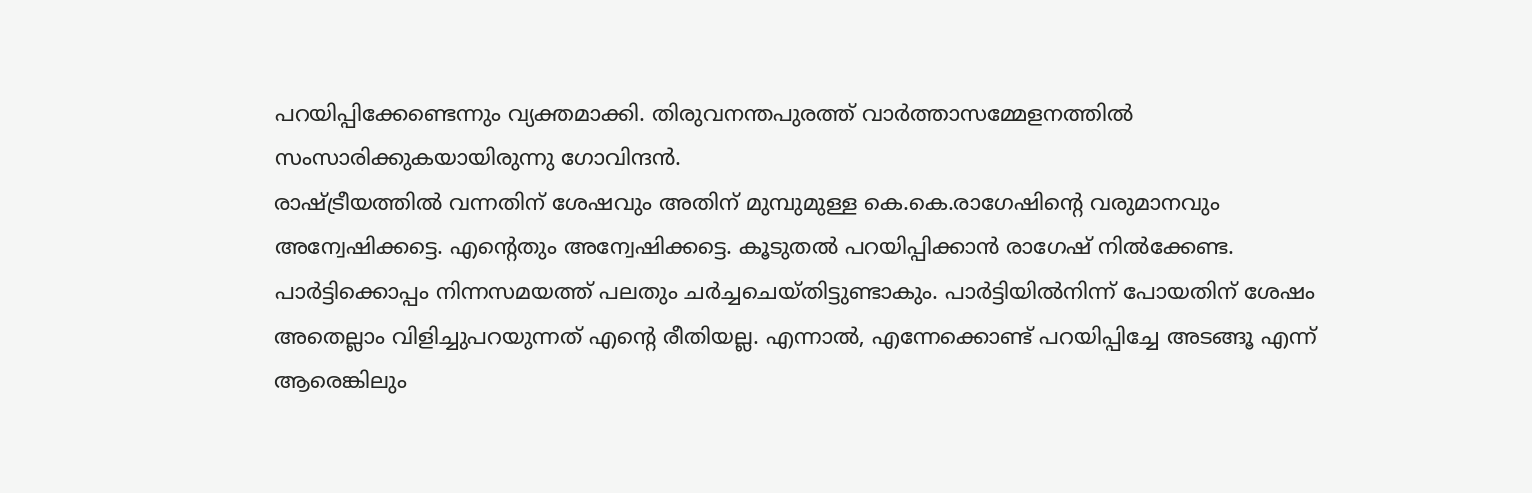പറയിപ്പിക്കേണ്ടെന്നും വ്യക്തമാക്കി. തിരുവനന്തപുരത്ത് വാർത്താസമ്മേളനത്തിൽ സംസാരിക്കുകയായിരുന്നു ഗോവിന്ദൻ.
രാഷ്ട്രീയത്തിൽ വന്നതിന് ശേഷവും അതിന് മുമ്പുമുള്ള കെ.കെ.രാഗേഷിന്റെ വരുമാനവും അന്വേഷിക്കട്ടെ. എന്റെതും അന്വേഷിക്കട്ടെ. കൂടുതൽ പറയിപ്പിക്കാൻ രാഗേഷ് നിൽക്കേണ്ട. പാർട്ടിക്കൊപ്പം നിന്നസമയത്ത് പലതും ചർച്ചചെയ്തിട്ടുണ്ടാകും. പാർട്ടിയിൽനിന്ന് പോയതിന് ശേഷം അതെല്ലാം വിളിച്ചുപറയുന്നത് എന്റെ രീതിയല്ല. എന്നാൽ, എന്നേക്കൊണ്ട് പറയിപ്പിച്ചേ അടങ്ങൂ എന്ന് ആരെങ്കിലും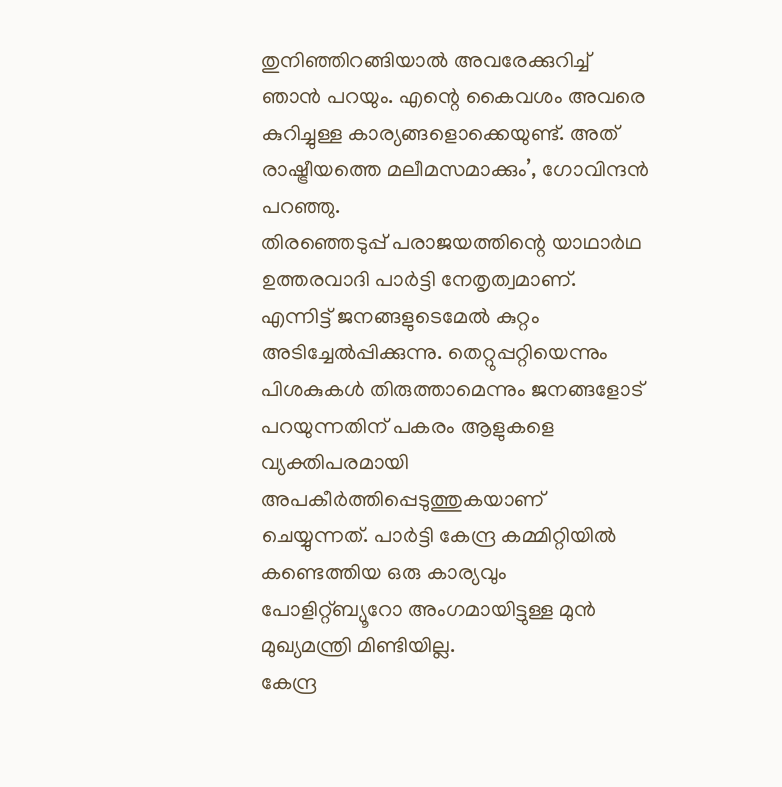തുനിഞ്ഞിറങ്ങിയാൽ അവരേക്കുറിച്ച് ഞാൻ പറയും. എന്റെ കൈവശം അവരെ കുറിച്ചുള്ള കാര്യങ്ങളൊക്കെയുണ്ട്. അത് രാഷ്ട്രീയത്തെ മലീമസമാക്കും’, ഗോവിന്ദൻ പറഞ്ഞു.
തിരഞ്ഞെടുപ്പ് പരാജയത്തിന്റെ യാഥാർഥ ഉത്തരവാദി പാർട്ടി നേതൃത്വമാണ്. എന്നിട്ട് ജനങ്ങളുടെമേൽ കുറ്റം അടിച്ചേൽപ്പിക്കുന്നു. തെറ്റുപ്പറ്റിയെന്നും പിശകുകൾ തിരുത്താമെന്നും ജനങ്ങളോട് പറയുന്നതിന് പകരം ആളുകളെ വ്യക്തിപരമായി അപകീർത്തിപ്പെടുത്തുകയാണ് ചെയ്യുന്നത്. പാർട്ടി കേന്ദ്ര കമ്മിറ്റിയിൽ കണ്ടെത്തിയ ഒരു കാര്യവും പോളിറ്റ്ബ്യൂറോ അംഗമായിട്ടുള്ള മുൻ മുഖ്യമന്ത്രി മിണ്ടിയില്ല.
കേന്ദ്ര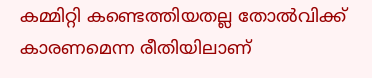കമ്മിറ്റി കണ്ടെത്തിയതല്ല തോൽവിക്ക് കാരണമെന്ന രീതിയിലാണ്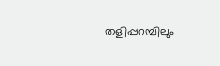തളിപ്പറമ്പിലും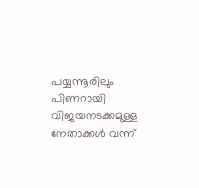പയ്യന്നൂരിലും പിണറായി വിജയനടക്കമുള്ള നേതാക്കൾ വന്ന്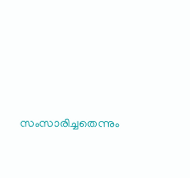സംസാരിച്ചതെന്നും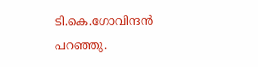ടി.കെ.ഗോവിന്ദൻ പറഞ്ഞു.